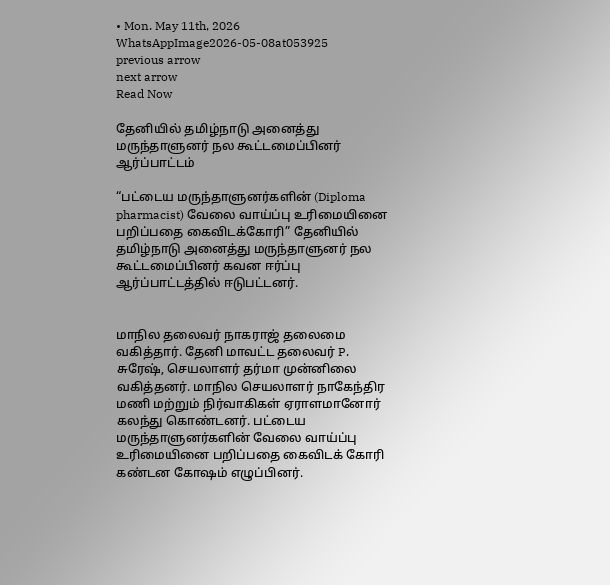• Mon. May 11th, 2026
WhatsAppImage2026-05-08at053925
previous arrow
next arrow
Read Now

தேனியில் தமிழ்நாடு அனைத்து மருந்தாளுனர் நல கூட்டமைப்பினர் ஆர்ப்பாட்டம்

“பட்டைய மருந்தாளுனர்களின் (Diploma pharmacist) வேலை வாய்ப்பு உரிமையினை பறிப்பதை கைவிடக்கோரி” தேனியில் தமிழ்நாடு அனைத்து மருந்தாளுனர் நல கூட்டமைப்பினர் கவன ஈர்ப்பு ஆர்ப்பாட்டத்தில் ஈடுபட்டனர்.


மாநில தலைவர் நாகராஜ் தலைமை வகித்தார். தேனி மாவட்ட தலைவர் P. சுரேஷ், செயலாளர் தர்மா முன்னிலை வகித்தனர். மாநில செயலாளர் நாகேந்திர மணி மற்றும் நிர்வாகிகள் ஏராளமானோர் கலந்து கொண்டனர். பட்டைய மருந்தாளுனர்களின் வேலை வாய்ப்பு உரிமையினை பறிப்பதை கைவிடக் கோரி கண்டன கோஷம் எழுப்பினர்.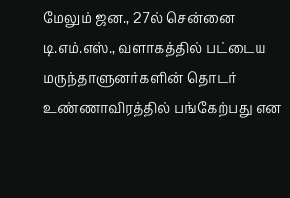மேலும் ஜன., 27ல் சென்னை டி.எம்.எஸ்., வளாகத்தில் பட்டைய மருந்தாளுனர்களின் தொடர் உண்ணாவிரத்தில் பங்கேற்பது என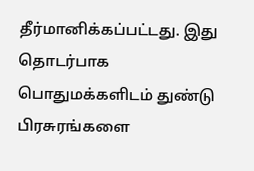தீர்மானிக்கப்பட்டது. இது தொடர்பாக பொதுமக்களிடம் துண்டு பிரசுரங்களை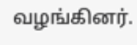வழங்கினர்.